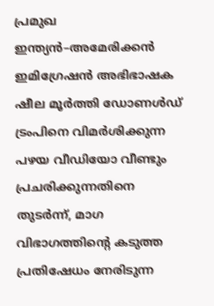പ്രമുഖ ഇന്ത്യൻ–അമേരിക്കൻ ഇമിഗ്രേഷൻ അഭിഭാഷക ഷീല മൂർത്തി ഡോണൾഡ് ട്രംപിനെ വിമർശിക്കുന്ന പഴയ വീഡിയോ വീണ്ടും പ്രചരിക്കുന്നതിനെ തുടർന്ന്, മാഗ വിഭാഗത്തിന്റെ കടുത്ത പ്രതിഷേധം നേരിടുന്ന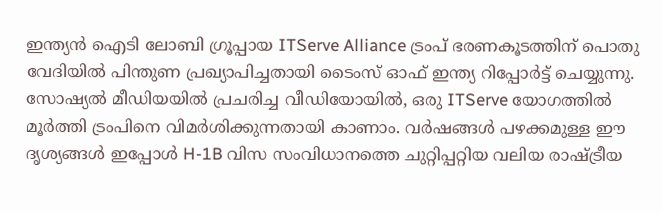ഇന്ത്യൻ ഐടി ലോബി ഗ്രൂപ്പായ ITServe Alliance ട്രംപ് ഭരണകൂടത്തിന് പൊതു വേദിയിൽ പിന്തുണ പ്രഖ്യാപിച്ചതായി ടൈംസ് ഓഫ് ഇന്ത്യ റിപ്പോർട്ട് ചെയ്യുന്നു.
സോഷ്യൽ മീഡിയയിൽ പ്രചരിച്ച വീഡിയോയിൽ, ഒരു ITServe യോഗത്തിൽ മൂർത്തി ട്രംപിനെ വിമർശിക്കുന്നതായി കാണാം. വർഷങ്ങൾ പഴക്കമുള്ള ഈ ദൃശ്യങ്ങൾ ഇപ്പോൾ H-1B വിസ സംവിധാനത്തെ ചുറ്റിപ്പറ്റിയ വലിയ രാഷ്ട്രീയ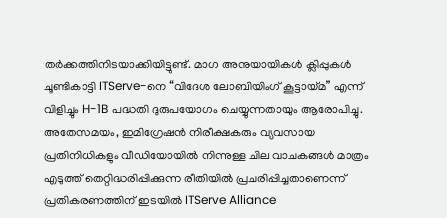തർക്കത്തിനിടയാക്കിയിട്ടുണ്ട്. മാഗ അനുയായികൾ ക്ലിപ്പുകൾ ചൂണ്ടികാട്ടി ITServe-നെ “വിദേശ ലോബിയിംഗ് കൂട്ടായ്മ” എന്ന് വിളിച്ചും H-1B പദ്ധതി ദുരുപയോഗം ചെയ്യുന്നതായും ആരോപിച്ചു.
അതേസമയം, ഇമിഗ്രേഷൻ നിരീക്ഷകരും വ്യവസായ പ്രതിനിധികളും വീഡിയോയിൽ നിന്നുള്ള ചില വാചകങ്ങൾ മാത്രം എടുത്ത് തെറ്റിദ്ധരിപ്പിക്കുന്ന രീതിയിൽ പ്രചരിപ്പിച്ചതാണെന്ന് പ്രതികരണത്തിന് ഇടയിൽ ITServe Alliance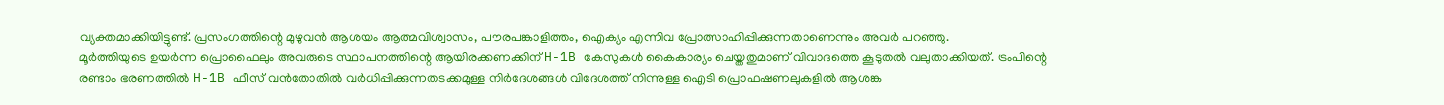വ്യക്തമാക്കിയിട്ടുണ്ട്. പ്രസംഗത്തിന്റെ മുഴുവൻ ആശയം ആത്മവിശ്വാസം, പൗരപങ്കാളിത്തം, ഐക്യം എന്നിവ പ്രോത്സാഹിപ്പിക്കുന്നതാണെന്നും അവർ പറഞ്ഞു.
മൂർത്തിയുടെ ഉയർന്ന പ്രൊഫൈലും അവരുടെ സ്ഥാപനത്തിന്റെ ആയിരക്കണക്കിന് H-1B കേസുകൾ കൈകാര്യം ചെയ്തതുമാണ് വിവാദത്തെ കൂടുതൽ വലുതാക്കിയത്. ട്രംപിന്റെ രണ്ടാം ഭരണത്തിൽ H-1B ഫീസ് വൻതോതിൽ വർധിപ്പിക്കുന്നതടക്കമുള്ള നിർദേശങ്ങൾ വിദേശത്ത് നിന്നുള്ള ഐടി പ്രൊഫഷണലുകളിൽ ആശങ്ക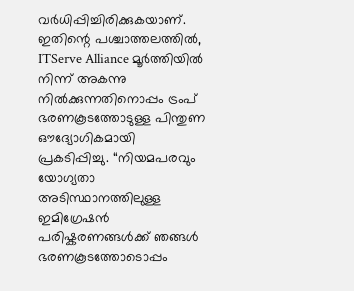വർധിപ്പിച്ചിരിക്കുകയാണ്.
ഇതിന്റെ പശ്ചാത്തലത്തിൽ, ITServe Alliance മൂർത്തിയിൽ നിന്ന് അകന്നു നിൽക്കുന്നതിനൊപ്പം ട്രംപ് ഭരണകൂടത്തോടുള്ള പിന്തുണ ഔദ്യോഗികമായി പ്രകടിപ്പിച്ചു. “നിയമപരവും യോഗ്യതാ അടിസ്ഥാനത്തിലുള്ള ഇമിഗ്രേഷൻ പരിഷ്കരണങ്ങൾക്ക് ഞങ്ങൾ ഭരണകൂടത്തോടൊപ്പം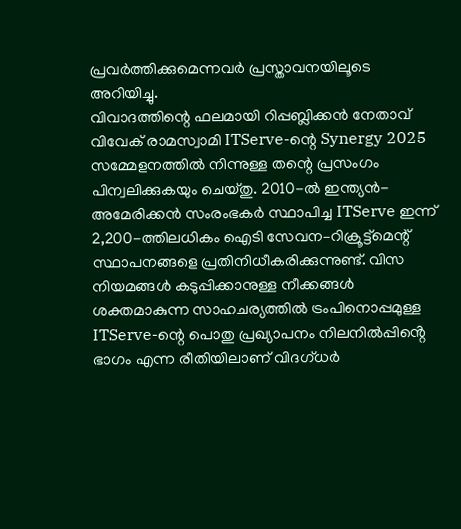പ്രവർത്തിക്കുമെന്നവർ പ്രസ്താവനയിലൂടെ അറിയിച്ചു.
വിവാദത്തിന്റെ ഫലമായി റിപ്പബ്ലിക്കൻ നേതാവ് വിവേക് രാമസ്വാമി ITServe-ന്റെ Synergy 2025 സമ്മേളനത്തിൽ നിന്നുള്ള തന്റെ പ്രസംഗം പിന്വലിക്കുകയും ചെയ്തു. 2010-ൽ ഇന്ത്യൻ-അമേരിക്കൻ സംരംഭകർ സ്ഥാപിച്ച ITServe ഇന്ന് 2,200-ത്തിലധികം ഐടി സേവന–റിക്രൂട്ട്മെന്റ് സ്ഥാപനങ്ങളെ പ്രതിനിധീകരിക്കുന്നുണ്ട്. വിസ നിയമങ്ങൾ കടുപ്പിക്കാനുള്ള നീക്കങ്ങൾ ശക്തമാകുന്ന സാഹചര്യത്തിൽ ട്രംപിനൊപ്പമുള്ള ITServe-ന്റെ പൊതു പ്രഖ്യാപനം നിലനിൽപ്പിൻ്റെ ഭാഗം എന്ന രീതിയിലാണ് വിദഗ്ധർ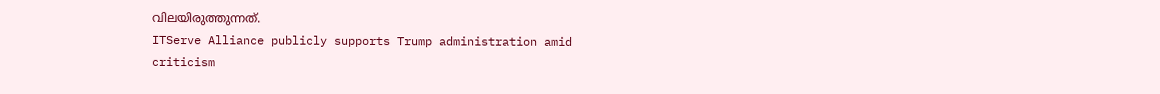വിലയിരുത്തുന്നത്.
ITServe Alliance publicly supports Trump administration amid criticism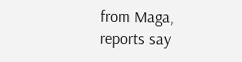from Maga, reports say